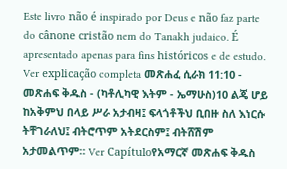Este livro não é inspirado por Deus e não faz parte do cânone cristão nem do Tanakh judaico. É apresentado apenas para fins históricos e de estudo. Ver explicação completa መጽሐፈ ሲራክ 11:10 - መጽሐፍ ቅዱስ - (ካቶሊካዊ እትም - ኤማሁስ)10 ልጄ ሆይ ከአቅምህ በላይ ሥራ አታብዛ፤ ፍላጎቶችህ ቢበዙ ስለ እነርሱ ትቸገራለህ፤ ብትሮጥም አትደርስም፤ ብትሸሽም አታመልጥም። Ver Capítuloየአማርኛ መጽሐፍ ቅዱስ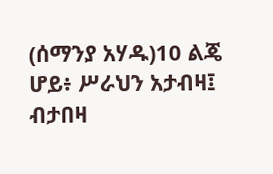(ሰማንያ አሃዱ)10 ልጄ ሆይ፥ ሥራህን አታብዛ፤ ብታበዛ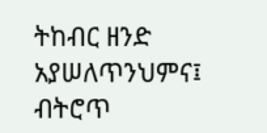ትከብር ዘንድ አያሠለጥንህምና፤ ብትሮጥ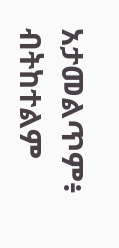አታመልጥም፥ ብትከተልም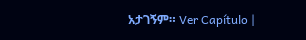አታገኝም። Ver Capítulo |